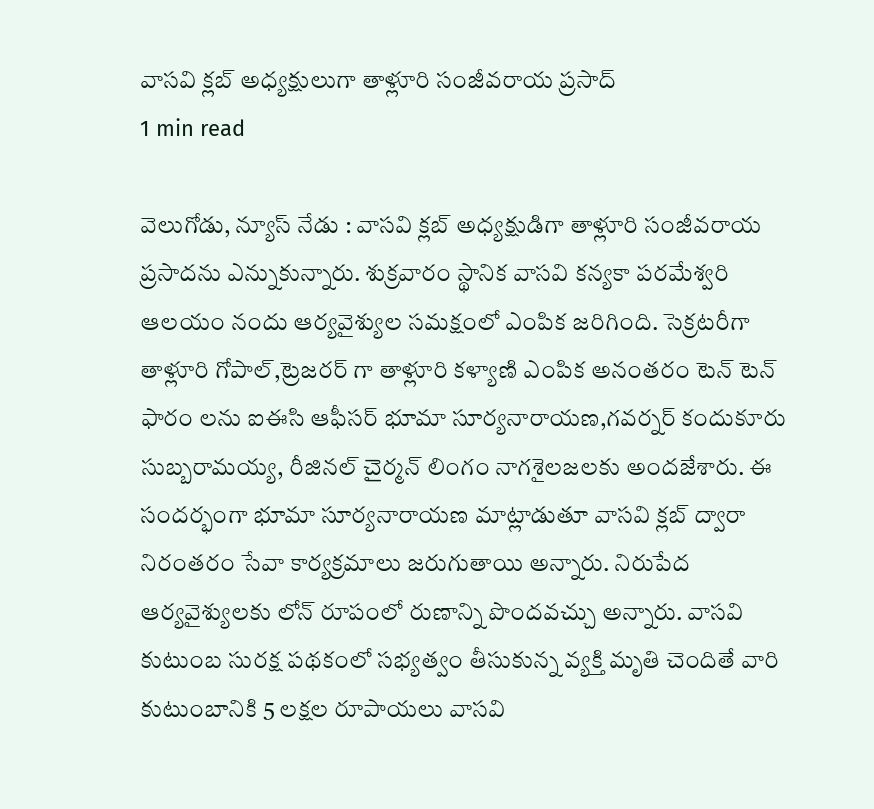వాసవి క్లబ్ అధ్యక్షులుగా తాళ్లూరి సంజీవరాయ ప్రసాద్
1 min read

వెలుగోడు, న్యూస్ నేడు : వాసవి క్లబ్ అధ్యక్షుడిగా తాళ్లూరి సంజీవరాయ ప్రసాదను ఎన్నుకున్నారు. శుక్రవారం స్థానిక వాసవి కన్యకా పరమేశ్వరి ఆలయం నందు ఆర్యవైశ్యుల సమక్షంలో ఎంపిక జరిగింది. సెక్రటరీగా తాళ్లూరి గోపాల్,ట్రెజరర్ గా తాళ్లూరి కళ్యాణి ఎంపిక అనంతరం టెన్ టెన్ ఫారం లను ఐఈసి ఆఫీసర్ భూమా సూర్యనారాయణ,గవర్నర్ కందుకూరు సుబ్బరామయ్య, రీజినల్ చైర్మన్ లింగం నాగశైలజలకు అందజేశారు. ఈ సందర్భంగా భూమా సూర్యనారాయణ మాట్లాడుతూ వాసవి క్లబ్ ద్వారా నిరంతరం సేవా కార్యక్రమాలు జరుగుతాయి అన్నారు. నిరుపేద ఆర్యవైశ్యులకు లోన్ రూపంలో రుణాన్ని పొందవచ్చు అన్నారు. వాసవి కుటుంబ సురక్ష పథకంలో సభ్యత్వం తీసుకున్న వ్యక్తి మృతి చెందితే వారి కుటుంబానికి 5 లక్షల రూపాయలు వాసవి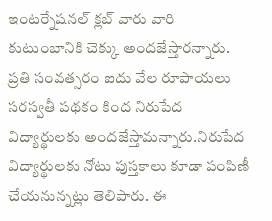ఇంటర్నేషనల్ క్లబ్ వారు వారి కుటుంబానికి చెక్కు అందజేస్తారన్నారు. ప్రతి సంవత్సరం ఐదు వేల రూపాయలు సరస్వతీ పథకం కింద నిరుపేద విద్యార్థులకు అందజేస్తామన్నారు.నిరుపేద విద్యార్థులకు నోటు పుస్తకాలు కూడా పంపిణీ చేయనున్నట్లు తెలిపారు. ఈ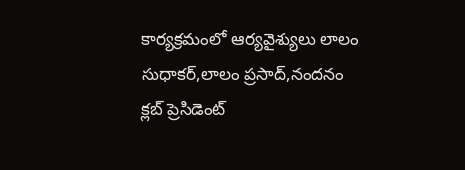కార్యక్రమంలో ఆర్యవైశ్యులు లాలం సుధాకర్,లాలం ప్రసాద్,నందనం క్లబ్ ప్రెసిడెంట్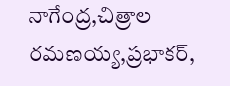నాగేంద్ర,చిత్రాల రమణయ్య,ప్రభాకర్,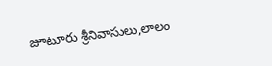జూటూరు శ్రీనివాసులు,లాలం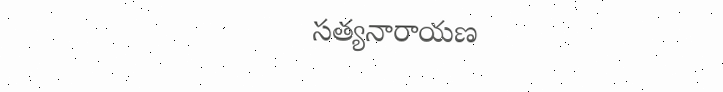సత్యనారాయణ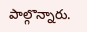పాల్గొన్నారు.